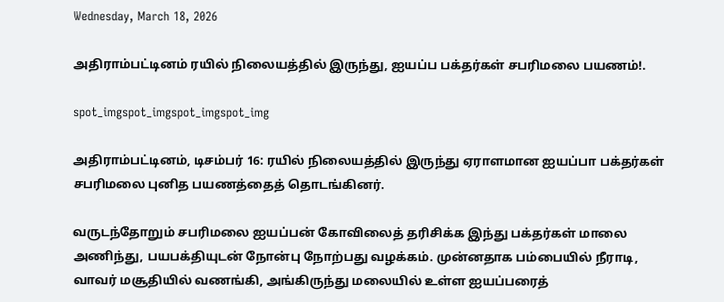Wednesday, March 18, 2026

அதிராம்பட்டினம் ரயில் நிலையத்தில் இருந்து, ஐயப்ப பக்தர்கள் சபரிமலை பயணம்!.

spot_imgspot_imgspot_imgspot_img

அதிராம்பட்டினம், டிசம்பர் 16: ரயில் நிலையத்தில் இருந்து ஏராளமான ஐயப்பா பக்தர்கள் சபரிமலை புனித பயணத்தைத் தொடங்கினர்.

வருடந்தோறும் சபரிமலை ஐயப்பன் கோவிலைத் தரிசிக்க இந்து பக்தர்கள் மாலை அணிந்து, பயபக்தியுடன் நோன்பு நோற்பது வழக்கம். முன்னதாக பம்பையில் நீராடி, வாவர் மசூதியில் வணங்கி, அங்கிருந்து மலையில் உள்ள ஐயப்பரைத்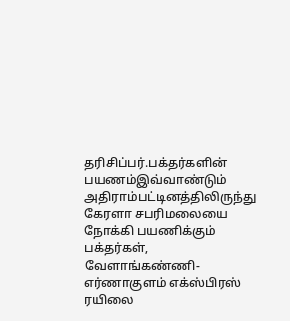தரிசிப்பர்.பக்தர்களின் பயணம்இவ்வாண்டும் அதிராம்பட்டினத்திலிருந்து கேரளா சபரிமலையை நோக்கி பயணிக்கும் பக்தர்கள், வேளாங்கண்ணி-எர்ணாகுளம் எக்ஸ்பிரஸ் ரயிலை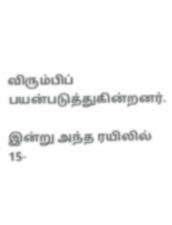விரும்பிப் பயன்படுத்துகின்றனர்.

இன்று அந்த ரயிலில் 15-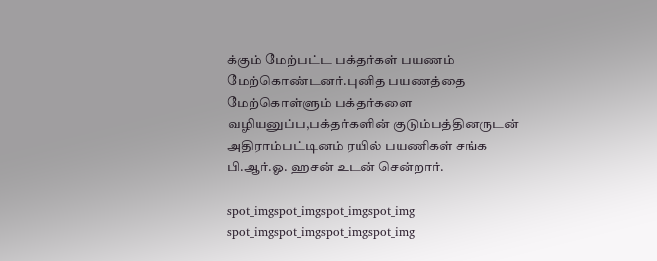க்கும் மேற்பட்ட பக்தர்கள் பயணம் மேற்கொண்டனர்.புனித பயணத்தை மேற்கொள்ளும் பக்தர்களை வழியனுப்ப,பக்தர்களின் குடும்பத்தினருடன் அதிராம்பட்டினம் ரயில் பயணிகள் சங்க பி.ஆர்.ஓ. ஹசன் உடன் சென்றார்.

spot_imgspot_imgspot_imgspot_img
spot_imgspot_imgspot_imgspot_img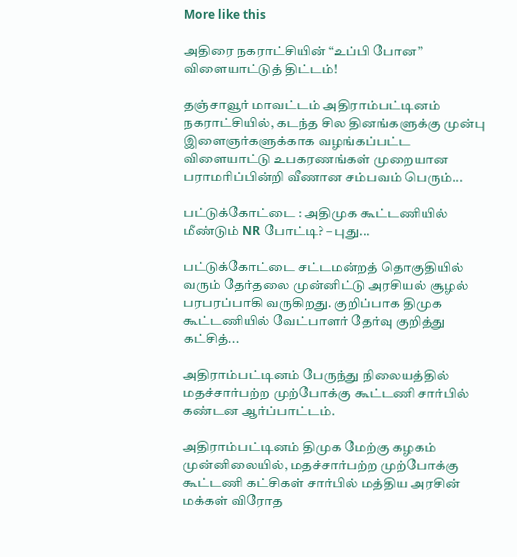More like this

அதிரை நகராட்சியின் “உப்பி போன” விளையாட்டுத் திட்டம்!

தஞ்சாவூர் மாவட்டம் அதிராம்பட்டினம் நகராட்சியில், கடந்த சில தினங்களுக்கு முன்பு இளைஞர்களுக்காக வழங்கப்பட்ட விளையாட்டு உபகரணங்கள் முறையான பராமரிப்பின்றி வீணான சம்பவம் பெரும்...

பட்டுக்கோட்டை : அதிமுக கூட்டணியில் மீண்டும் NR போட்டி? – புது...

பட்டுக்கோட்டை சட்டமன்றத் தொகுதியில் வரும் தேர்தலை முன்னிட்டு அரசியல் சூழல் பரபரப்பாகி வருகிறது. குறிப்பாக திமுக கூட்டணியில் வேட்பாளர் தேர்வு குறித்து கட்சித்...

அதிராம்பட்டினம் பேருந்து நிலையத்தில் மதச்சார்பற்ற முற்போக்கு கூட்டணி சார்பில் கண்டன ஆர்ப்பாட்டம்.

அதிராம்பட்டினம் திமுக மேற்கு கழகம் முன்னிலையில், மதச்சார்பற்ற முற்போக்கு கூட்டணி கட்சிகள் சார்பில் மத்திய அரசின் மக்கள் விரோத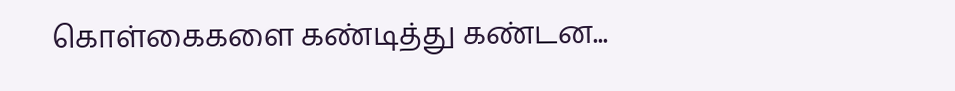கொள்கைகளை கண்டித்து கண்டன...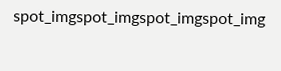spot_imgspot_imgspot_imgspot_img